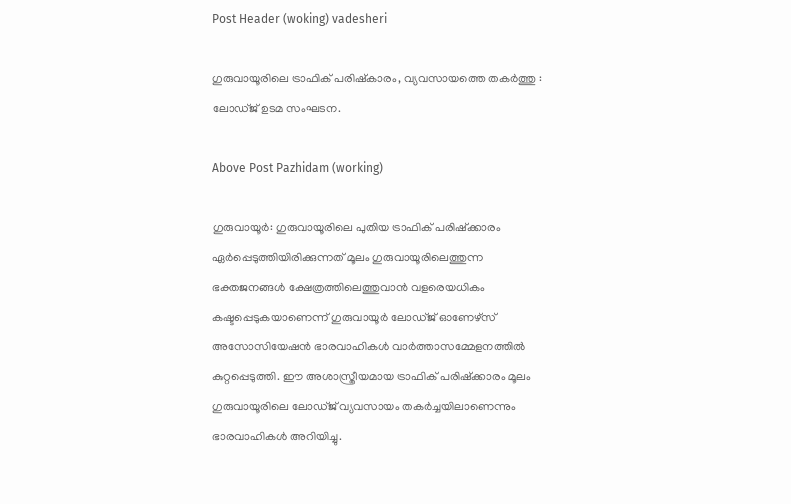Post Header (woking) vadesheri

ഗുരുവായൂരിലെ ട്രാഫിക് പരിഷ്‌കാരം, വ്യവസായത്തെ തകർത്തു : ലോഡ്ജ് ഉടമ സംഘടന.

Above Post Pazhidam (working)

ഗുരുവായൂര്‍: ഗുരുവായൂരിലെ പുതിയ ട്രാഫിക് പരിഷ്‌ക്കാരം ഏര്‍പ്പെടുത്തിയിരിക്കുന്നത് മൂലം ഗുരുവായൂരിലെത്തുന്ന ഭക്തജനങ്ങള്‍ ക്ഷേത്രത്തിലെത്തുവാന്‍ വളരെയധികം കഷ്ടപ്പെടുകയാണെന്ന് ഗുരുവായൂര്‍ ലോഡ്ജ് ഓണേഴ്‌സ് അസോസിയേഷന്‍ ഭാരവാഹികള്‍ വാര്‍ത്താസമ്മേളനത്തില്‍ കുറ്റപ്പെടുത്തി. ഈ അശാസ്ത്രീയമായ ട്രാഫിക് പരിഷ്‌ക്കാരം മൂലം ഗുരുവായൂരിലെ ലോഡ്ജ് വ്യവസായം തകര്‍ച്ചയിലാണെന്നും ഭാരവാഹികള്‍ അറിയിച്ചു.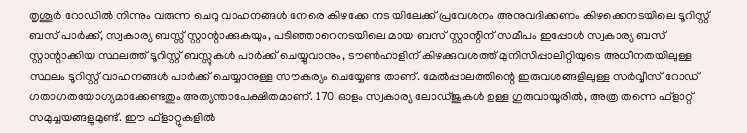തൃശൂർ റോഡിൽ നിന്നും വരുന്ന ചെറു വാഹനങ്ങൾ നേരെ കിഴക്കേ നട യിലേക്ക് പ്രവേശനം അനുവദിക്കണം കിഴക്കെനടയിലെ ടൂറിസ്റ്റ് ബസ് പാര്‍ക്ക്, സ്വകാര്യ ബസ്സ് സ്റ്റാന്റാക്കുകയും, പടിഞ്ഞാറെനടയിലെ മായ ബസ് സ്റ്റാന്റിന് സമീപം ഇപ്പോള്‍ സ്വകാര്യ ബസ് സ്റ്റാന്റാക്കിയ സ്ഥലത്ത് ടൂറിസ്റ്റ് ബസ്സുകള്‍ പാര്‍ക്ക് ചെയ്യുവാനും, ടൗണ്‍ഹാളിന് കിഴക്കുവശത്ത് മുനിസിപ്പാലിറ്റിയുടെ അധീനതയിലുള്ള സ്ഥലം ടൂറിസ്റ്റ് വാഹനങ്ങള്‍ പാര്‍ക്ക് ചെയ്യാനുള്ള സൗകര്യം ചെയ്യേണ്ട താണ്. മേല്‍പ്പാലത്തിന്റെ ഇരുവശങ്ങളിലുള്ള സര്‍വ്വീസ് റോഡ് ഗതാഗതയോഗ്യമാക്കേണ്ടതും അത്യന്താപേക്ഷിതമാണ്. 170 ഓളം സ്വകാര്യ ലോഡ്ജുകള്‍ ഉള്ള ഗുരുവായൂരില്‍, അത്ര തന്നെ ഫ്‌ളാറ്റ് സമുച്ചയങ്ങളുമുണ്ട്. ഈ ഫ്‌ളാറ്റുകളില്‍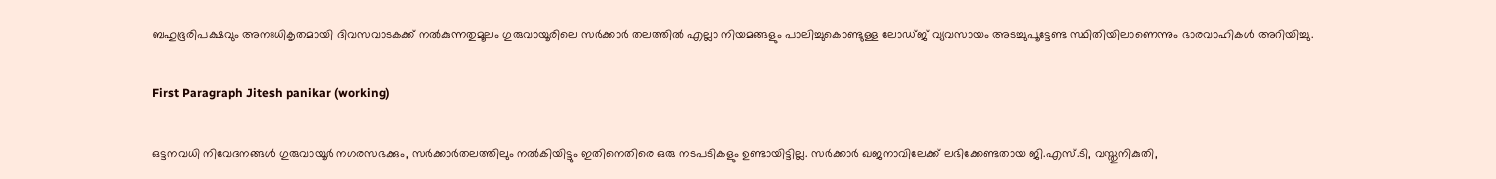ബഹുഭൂരിപക്ഷവും അനഃധികൃതമായി ദിവസവാടകക്ക് നല്‍കുന്നതുമൂലം ഗുരുവായൂരിലെ സര്‍ക്കാര്‍ തലത്തില്‍ എല്ലാ നിയമങ്ങളും പാലിച്ചുകൊണ്ടുള്ള ലോഡ്ജ് വ്യവസായം അടച്ചുപൂട്ടേണ്ട സ്ഥിതിയിലാണെന്നും ഭാരവാഹികള്‍ അറിയിച്ചു.

First Paragraph Jitesh panikar (working)

ഒട്ടനവധി നിവേദനങ്ങള്‍ ഗുരുവായൂര്‍ നഗരസഭക്കും, സര്‍ക്കാര്‍തലത്തിലും നല്‍കിയിട്ടും ഇതിനെതിരെ ഒരു നടപടികളും ഉണ്ടായിട്ടില്ല. സര്‍ക്കാര്‍ ഖജനാവിലേക്ക് ലഭിക്കേണ്ടതായ ജി.എസ്.ടി, വസ്തുനികുതി,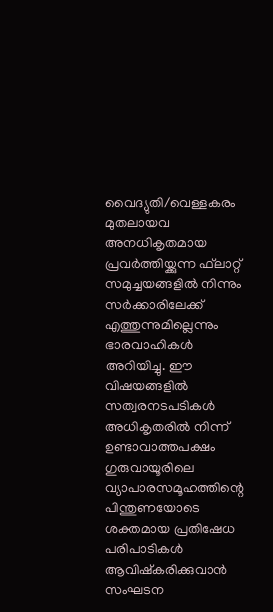വൈദ്യുതി/വെള്ളകരം മുതലായവ അനധികൃതമായ പ്രവര്‍ത്തിയ്ക്കുന്ന ഫ്‌ലാറ്റ് സമുച്ചയങ്ങളില്‍ നിന്നും സര്‍ക്കാരിലേക്ക് എത്തുന്നുമില്ലെന്നും ഭാരവാഹികള്‍ അറിയിച്ചു. ഈ വിഷയങ്ങളില്‍ സത്വരനടപടികള്‍ അധികൃതരില്‍ നിന്ന് ഉണ്ടാവാത്തപക്ഷം ഗുരുവായൂരിലെ വ്യാപാരസമൂഹത്തിന്റെ പിന്തുണയോടെ ശക്തമായ പ്രതിഷേധ പരിപാടികള്‍ ആവിഷ്‌കരിക്കുവാന്‍ സംഘടന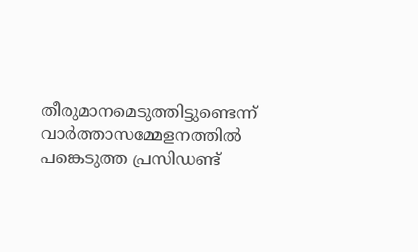തീരുമാനമെടുത്തിട്ടുണ്ടെന്ന് വാര്‍ത്താസമ്മേളനത്തില്‍ പങ്കെടുത്ത പ്രസിഡണ്ട്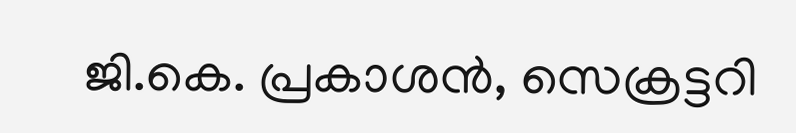ജി.കെ. പ്രകാശന്‍, സെക്രട്ടറി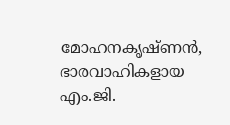മോഹനകൃഷ്ണന്‍, ഭാരവാഹികളായ എം.ജി.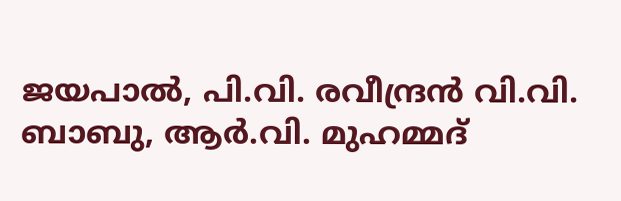ജയപാല്‍, പി.വി. രവീന്ദ്രന്‍ വി.വി. ബാബു, ആര്‍.വി. മുഹമ്മദ്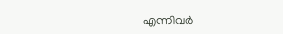എന്നിവര്‍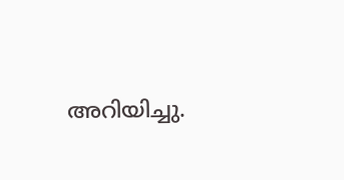അറിയിച്ചു.